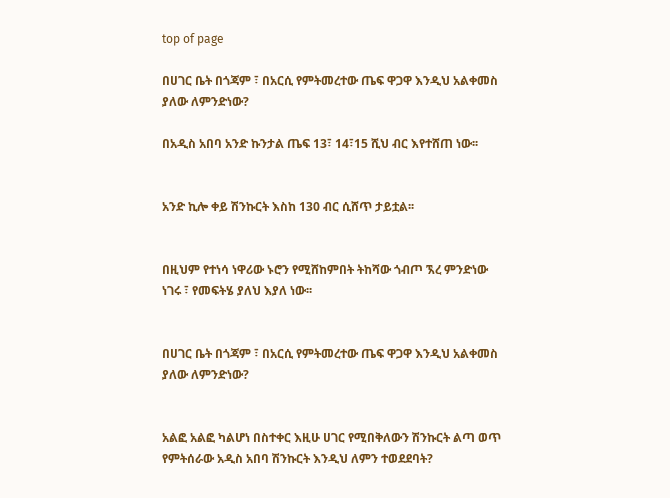top of page

በሀገር ቤት በጎጃም ፣ በአርሲ የምትመረተው ጤፍ ዋጋዋ እንዲህ አልቀመስ ያለው ለምንድነው?

በአዲስ አበባ አንድ ኩንታል ጤፍ 13፣ 14፣15 ሺህ ብር እየተሸጠ ነው፡፡


አንድ ኪሎ ቀይ ሽንኩርት እስከ 130 ብር ሲሸጥ ታይቷል፡፡


በዚህም የተነሳ ነዋሪው ኑሮን የሚሸከምበት ትከሻው ጎብጦ ኧረ ምንድነው ነገሩ ፣ የመፍትሄ ያለህ እያለ ነው፡፡


በሀገር ቤት በጎጃም ፣ በአርሲ የምትመረተው ጤፍ ዋጋዋ እንዲህ አልቀመስ ያለው ለምንድነው?


አልፎ አልፎ ካልሆነ በስተቀር እዚሁ ሀገር የሚበቅለውን ሽንኩርት ልጣ ወጥ የምትሰራው አዲስ አበባ ሽንኩርት እንዲህ ለምን ተወደደባት?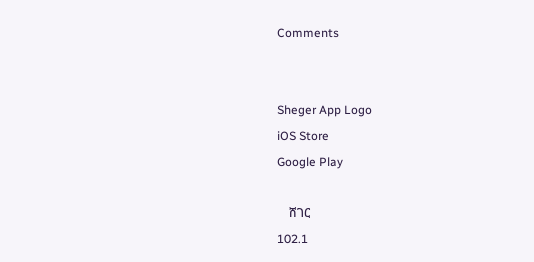Comments


Sheger App Logo
iOS Store
Google Play

    ሸገር
102.1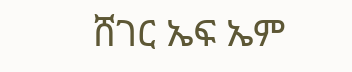ሸገር ኤፍ ኤም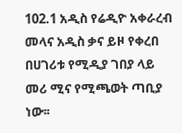102.1 አዲስ የሬዲዮ አቀራረብ መላና አዲስ ቃና ይዞ የቀረበ በሀገሪቱ የሚዲያ ገበያ ላይ መሪ ሚና የሚጫወት ጣቢያ ነው፡፡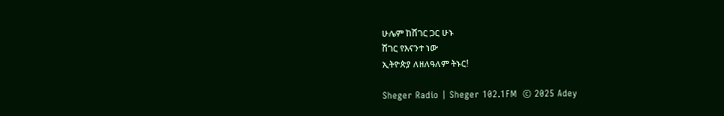ሁሌም ከሸገር ጋር ሁኑ
ሸገር የእናንተ ነው
ኢትዮጵያ ለዘለዓለም ትኑር!

Sheger Radio | Sheger 102.1FM  © 2025 Adey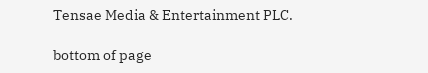Tensae Media & Entertainment PLC.

bottom of page